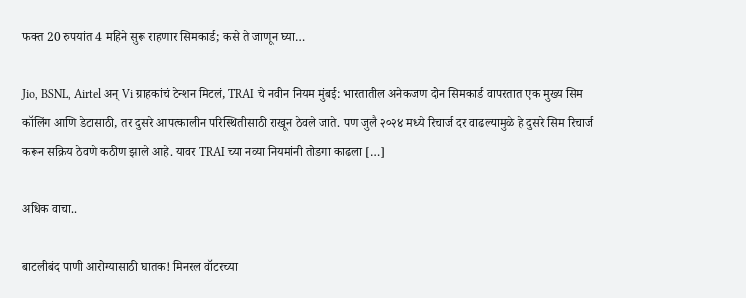फक्त 20 रुपयांत 4 महिने सुरू राहणार सिमकार्ड; कसे ते जाणून घ्या…

Jio, BSNL, Airtel अन् Vi ग्राहकांचं टेन्शन मिटलं, TRAI चे नवीन नियम मुंबई: भारतातील अनेकजण दोन सिमकार्ड वापरतात एक मुख्य सिम कॉलिंग आणि डेटासाठी, तर दुसरे आपत्कालीन परिस्थितीसाठी राखून ठेवले जाते. पण जुलै २०२४ मध्ये रिचार्ज दर वाढल्यामुळे हे दुसरे सिम रिचार्ज करून सक्रिय ठेवणे कठीण झाले आहे. यावर TRAI च्या नव्या नियमांनी तोडगा काढला […]

अधिक वाचा..

बाटलीबंद पाणी आरोग्यासाठी घातक! मिनरल वॉटरच्या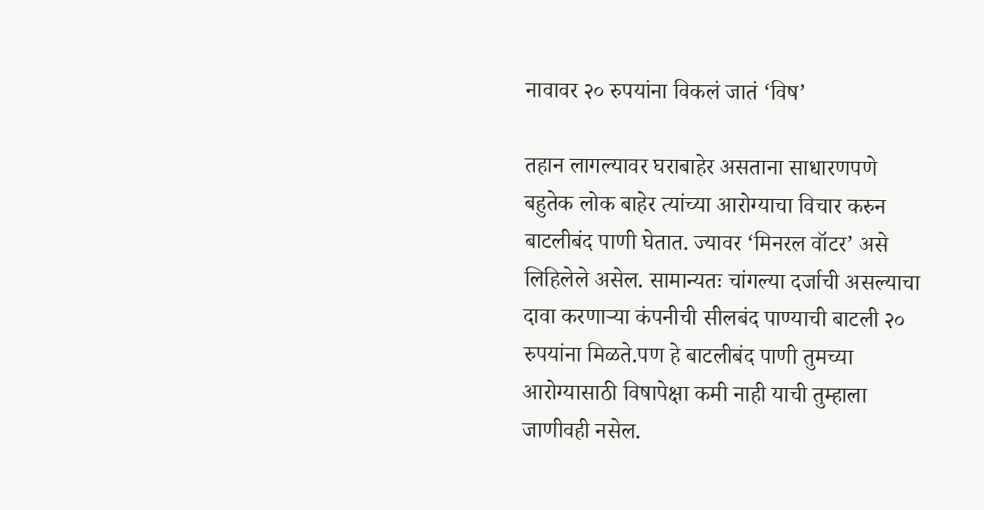नावावर २० रुपयांना विकलं जातं ‘विष’

तहान लागल्यावर घराबाहेर असताना साधारणपणे बहुतेक लोक बाहेर त्यांच्या आरोग्याचा विचार करुन बाटलीबंद पाणी घेतात. ज्यावर ‘मिनरल वॉटर’ असे लिहिलेले असेल. सामान्यतः चांगल्या दर्जाची असल्याचा दावा करणाऱ्या कंपनीची सीलबंद पाण्याची बाटली २० रुपयांना मिळते.पण हे बाटलीबंद पाणी तुमच्या आरोग्यासाठी विषापेक्षा कमी नाही याची तुम्हाला जाणीवही नसेल.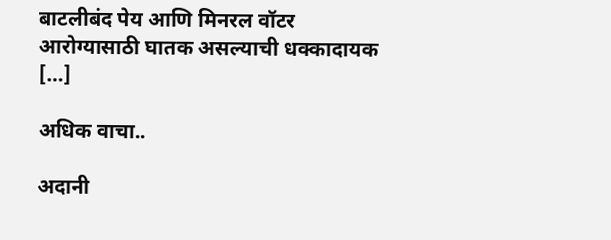बाटलीबंद पेय आणि मिनरल वॉटर आरोग्यासाठी घातक असल्याची धक्कादायक […]

अधिक वाचा..

अदानी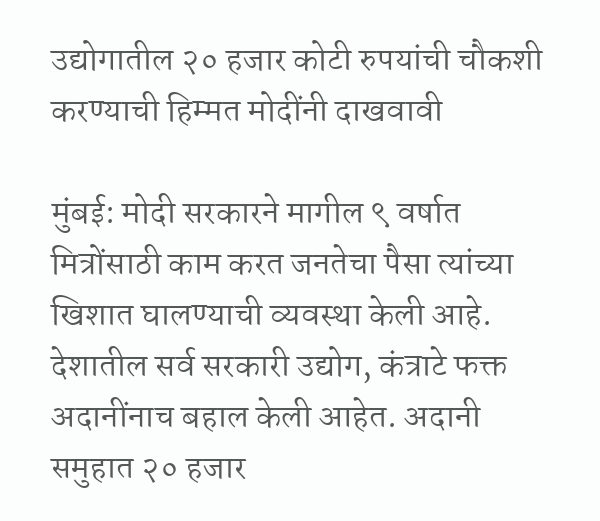उद्योगातील २० हजार कोटी रुपयांची चौकशी करण्याची हिम्मत मोदींनी दाखवावी

मुंबई: मोदी सरकारने मागील ९ वर्षात मित्रोंसाठी काम करत जनतेचा पैसा त्यांच्या खिशात घालण्याची व्यवस्था केली आहे. देशातील सर्व सरकारी उद्योग, कंत्राटे फक्त अदानींनाच बहाल केली आहेत. अदानी समुहात २० हजार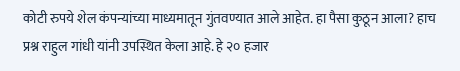कोटी रुपये शेल कंपन्यांच्या माध्यमातून गुंतवण्यात आले आहेत. हा पैसा कुठून आला? हाच प्रश्न राहुल गांधी यांनी उपस्थित केला आहे. हे २० हजार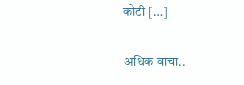कोटी […]

अधिक वाचा..